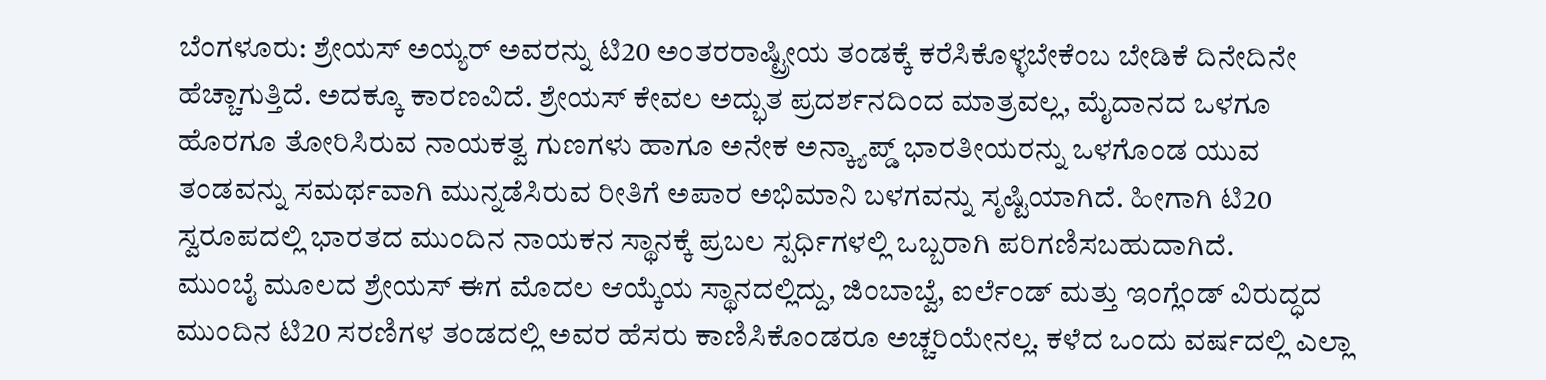ಬೆಂಗಳೂರು: ಶ್ರೇಯಸ್ ಅಯ್ಯರ್ ಅವರನ್ನು ಟಿ20 ಅಂತರರಾಷ್ಟ್ರೀಯ ತಂಡಕ್ಕೆ ಕರೆಸಿಕೊಳ್ಳಬೇಕೆಂಬ ಬೇಡಿಕೆ ದಿನೇದಿನೇ ಹೆಚ್ಚಾಗುತ್ತಿದೆ. ಅದಕ್ಕೂ ಕಾರಣವಿದೆ. ಶ್ರೇಯಸ್ ಕೇವಲ ಅದ್ಭುತ ಪ್ರದರ್ಶನದಿಂದ ಮಾತ್ರವಲ್ಲ, ಮೈದಾನದ ಒಳಗೂ ಹೊರಗೂ ತೋರಿಸಿರುವ ನಾಯಕತ್ವ ಗುಣಗಳು ಹಾಗೂ ಅನೇಕ ಅನ್ಕ್ಯಾಪ್ಡ್ ಭಾರತೀಯರನ್ನು ಒಳಗೊಂಡ ಯುವ ತಂಡವನ್ನು ಸಮರ್ಥವಾಗಿ ಮುನ್ನಡೆಸಿರುವ ರೀತಿಗೆ ಅಪಾರ ಅಭಿಮಾನಿ ಬಳಗವನ್ನು ಸೃಷ್ಟಿಯಾಗಿದೆ. ಹೀಗಾಗಿ ಟಿ20 ಸ್ವರೂಪದಲ್ಲಿ ಭಾರತದ ಮುಂದಿನ ನಾಯಕನ ಸ್ಥಾನಕ್ಕೆ ಪ್ರಬಲ ಸ್ಪರ್ಧಿಗಳಲ್ಲಿ ಒಬ್ಬರಾಗಿ ಪರಿಗಣಿಸಬಹುದಾಗಿದೆ.
ಮುಂಬೈ ಮೂಲದ ಶ್ರೇಯಸ್ ಈಗ ಮೊದಲ ಆಯ್ಕೆಯ ಸ್ಥಾನದಲ್ಲಿದ್ದು, ಜಿಂಬಾಬ್ವೆ, ಐರ್ಲೆಂಡ್ ಮತ್ತು ಇಂಗ್ಲೆಂಡ್ ವಿರುದ್ಧದ ಮುಂದಿನ ಟಿ20 ಸರಣಿಗಳ ತಂಡದಲ್ಲಿ ಅವರ ಹೆಸರು ಕಾಣಿಸಿಕೊಂಡರೂ ಅಚ್ಚರಿಯೇನಲ್ಲ. ಕಳೆದ ಒಂದು ವರ್ಷದಲ್ಲಿ ಎಲ್ಲಾ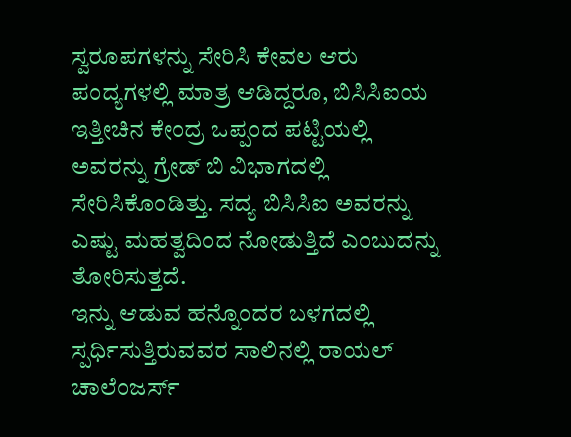ಸ್ವರೂಪಗಳನ್ನು ಸೇರಿಸಿ ಕೇವಲ ಆರು ಪಂದ್ಯಗಳಲ್ಲಿ ಮಾತ್ರ ಆಡಿದ್ದರೂ, ಬಿಸಿಸಿಐಯ ಇತ್ತೀಚಿನ ಕೇಂದ್ರ ಒಪ್ಪಂದ ಪಟ್ಟಿಯಲ್ಲಿ ಅವರನ್ನು ಗ್ರೇಡ್ ಬಿ ವಿಭಾಗದಲ್ಲಿ ಸೇರಿಸಿಕೊಂಡಿತ್ತು. ಸದ್ಯ ಬಿಸಿಸಿಐ ಅವರನ್ನು ಎಷ್ಟು ಮಹತ್ವದಿಂದ ನೋಡುತ್ತಿದೆ ಎಂಬುದನ್ನು ತೋರಿಸುತ್ತದೆ.
ಇನ್ನು ಆಡುವ ಹನ್ನೊಂದರ ಬಳಗದಲ್ಲಿ ಸ್ಪರ್ಧಿಸುತ್ತಿರುವವರ ಸಾಲಿನಲ್ಲಿ ರಾಯಲ್ ಚಾಲೆಂಜರ್ಸ್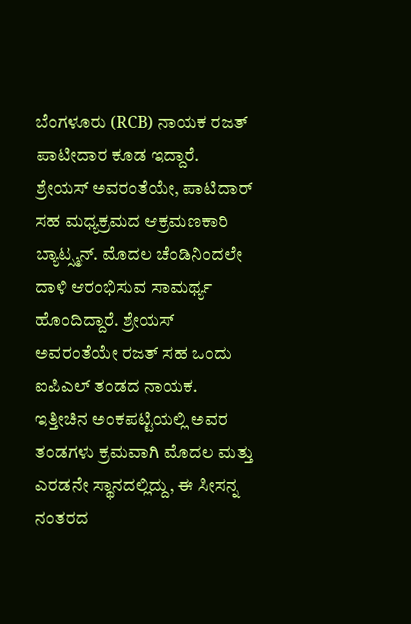ಬೆಂಗಳೂರು (RCB) ನಾಯಕ ರಜತ್ ಪಾಟೀದಾರ ಕೂಡ ಇದ್ದಾರೆ. ಶ್ರೇಯಸ್ ಅವರಂತೆಯೇ, ಪಾಟಿದಾರ್ ಸಹ ಮಧ್ಯಕ್ರಮದ ಆಕ್ರಮಣಕಾರಿ ಬ್ಯಾಟ್ಸ್ಮನ್. ಮೊದಲ ಚೆಂಡಿನಿಂದಲೇ ದಾಳಿ ಆರಂಭಿಸುವ ಸಾಮರ್ಥ್ಯ ಹೊಂದಿದ್ದಾರೆ. ಶ್ರೇಯಸ್ ಅವರಂತೆಯೇ ರಜತ್ ಸಹ ಒಂದು ಐಪಿಎಲ್ ತಂಡದ ನಾಯಕ. ಇತ್ತೀಚಿನ ಅಂಕಪಟ್ಟಿಯಲ್ಲಿ ಅವರ ತಂಡಗಳು ಕ್ರಮವಾಗಿ ಮೊದಲ ಮತ್ತು ಎರಡನೇ ಸ್ಥಾನದಲ್ಲಿದ್ದು, ಈ ಸೀಸನ್ನ ನಂತರದ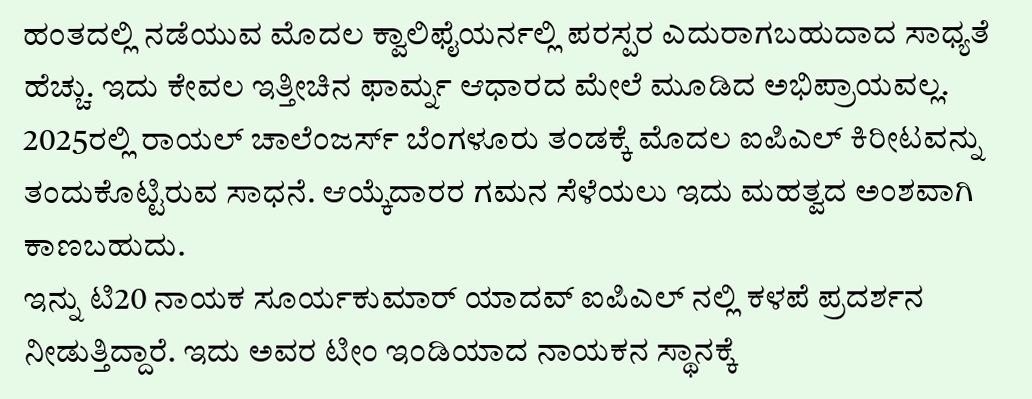ಹಂತದಲ್ಲಿ ನಡೆಯುವ ಮೊದಲ ಕ್ವಾಲಿಫೈಯರ್ನಲ್ಲಿ ಪರಸ್ಪರ ಎದುರಾಗಬಹುದಾದ ಸಾಧ್ಯತೆ ಹೆಚ್ಚು. ಇದು ಕೇವಲ ಇತ್ತೀಚಿನ ಫಾರ್ಮ್ನ ಆಧಾರದ ಮೇಲೆ ಮೂಡಿದ ಅಭಿಪ್ರಾಯವಲ್ಲ. 2025ರಲ್ಲಿ ರಾಯಲ್ ಚಾಲೆಂಜರ್ಸ್ ಬೆಂಗಳೂರು ತಂಡಕ್ಕೆ ಮೊದಲ ಐಪಿಎಲ್ ಕಿರೀಟವನ್ನು ತಂದುಕೊಟ್ಟಿರುವ ಸಾಧನೆ. ಆಯ್ಕೆದಾರರ ಗಮನ ಸೆಳೆಯಲು ಇದು ಮಹತ್ವದ ಅಂಶವಾಗಿ ಕಾಣಬಹುದು.
ಇನ್ನು ಟಿ20 ನಾಯಕ ಸೂರ್ಯಕುಮಾರ್ ಯಾದವ್ ಐಪಿಎಲ್ ನಲ್ಲಿ ಕಳಪೆ ಪ್ರದರ್ಶನ ನೀಡುತ್ತಿದ್ದಾರೆ. ಇದು ಅವರ ಟೀಂ ಇಂಡಿಯಾದ ನಾಯಕನ ಸ್ಥಾನಕ್ಕೆ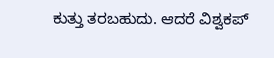ಕುತ್ತು ತರಬಹುದು. ಆದರೆ ವಿಶ್ವಕಪ್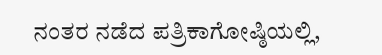ನಂತರ ನಡೆದ ಪತ್ರಿಕಾಗೋಷ್ಠಿಯಲ್ಲಿ,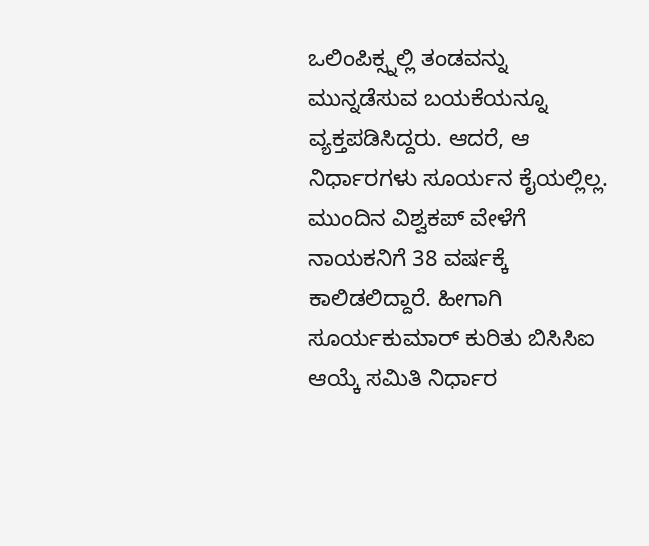ಒಲಿಂಪಿಕ್ಸ್ನಲ್ಲಿ ತಂಡವನ್ನು ಮುನ್ನಡೆಸುವ ಬಯಕೆಯನ್ನೂ ವ್ಯಕ್ತಪಡಿಸಿದ್ದರು. ಆದರೆ, ಆ ನಿರ್ಧಾರಗಳು ಸೂರ್ಯನ ಕೈಯಲ್ಲಿಲ್ಲ. ಮುಂದಿನ ವಿಶ್ವಕಪ್ ವೇಳೆಗೆ ನಾಯಕನಿಗೆ 38 ವರ್ಷಕ್ಕೆ ಕಾಲಿಡಲಿದ್ದಾರೆ. ಹೀಗಾಗಿ ಸೂರ್ಯಕುಮಾರ್ ಕುರಿತು ಬಿಸಿಸಿಐ ಆಯ್ಕೆ ಸಮಿತಿ ನಿರ್ಧಾರ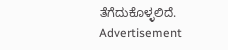ತೆಗೆದುಕೊಳ್ಳಲಿದೆ.
Advertisement